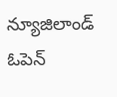న్యూజిలాండ్ ఓపెన్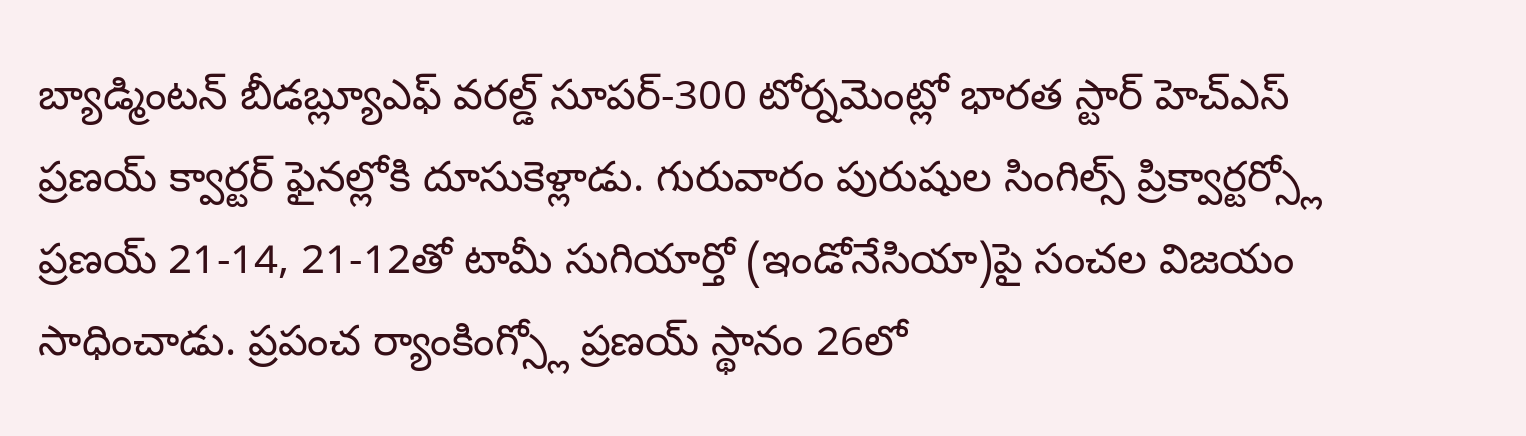బ్యాడ్మింటన్ బీడబ్ల్యూఎఫ్ వరల్డ్ సూపర్-300 టోర్నమెంట్లో భారత స్టార్ హెచ్ఎస్ ప్రణయ్ క్వార్టర్ ఫైనల్లోకి దూసుకెళ్లాడు. గురువారం పురుషుల సింగిల్స్ ప్రిక్వార్టర్స్లో ప్రణయ్ 21-14, 21-12తో టామీ సుగియార్తో (ఇండోనేసియా)పై సంచల విజయం సాధించాడు. ప్రపంచ ర్యాంకింగ్స్లో ప్రణయ్ స్థానం 26లో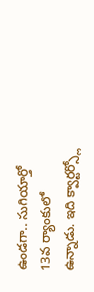ఉండగా.. సుగియార్తో 13వ ర్యాంకులో ఉన్నాడు. ఇది క్వార్టర్స్లో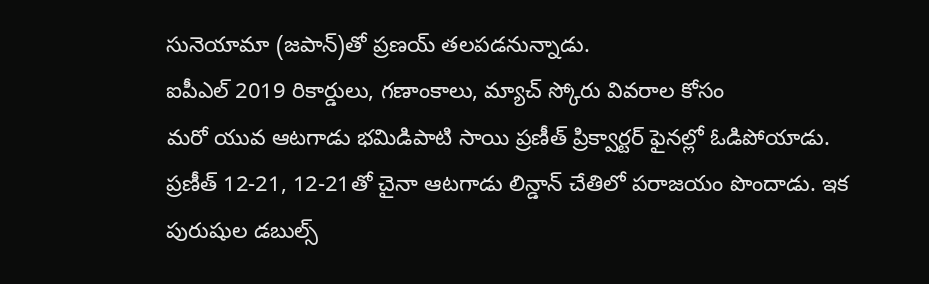సునెయామా (జపాన్)తో ప్రణయ్ తలపడనున్నాడు.
ఐపీఎల్ 2019 రికార్డులు, గణాంకాలు, మ్యాచ్ స్కోరు వివరాల కోసం
మరో యువ ఆటగాడు భమిడిపాటి సాయి ప్రణీత్ ప్రిక్వార్టర్ ఫైనల్లో ఓడిపోయాడు. ప్రణీత్ 12-21, 12-21తో చైనా ఆటగాడు లిన్డాన్ చేతిలో పరాజయం పొందాడు. ఇక పురుషుల డబుల్స్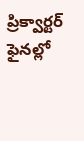ప్రిక్వార్టర్ ఫైనల్లో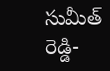సుమీత్ రెడ్డి-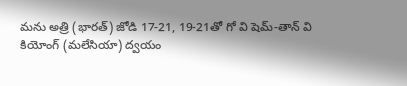మను అత్రి (భారత్) జోడి 17-21, 19-21తో గో వి షెమ్-తాన్ వి కియోంగ్ (మలేసియా) ద్వయం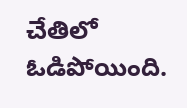చేతిలో ఓడిపోయింది.